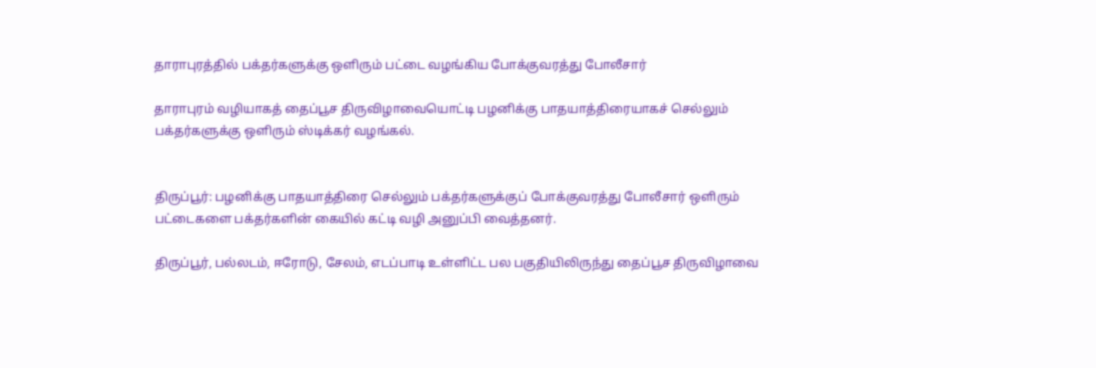தாராபுரத்தில் பக்தர்களுக்கு ஒளிரும் பட்டை வழங்கிய போக்குவரத்து போலீசார்

தாராபுரம் வழியாகத் தைப்பூச திருவிழாவையொட்டி பழனிக்கு பாதயாத்திரையாகச் செல்லும் பக்தர்களுக்கு ஒளிரும் ஸ்டிக்கர் வழங்கல்.


திருப்பூர்: பழனிக்கு பாதயாத்திரை செல்லும் பக்தர்களுக்குப் போக்குவரத்து போலீசார் ஒளிரும் பட்டைகளை பக்தர்களின் கையில் கட்டி வழி அனுப்பி வைத்தனர்.

திருப்பூர், பல்லடம், ஈரோடு, சேலம், எடப்பாடி உள்ளிட்ட பல பகுதியிலிருந்து தைப்பூச திருவிழாவை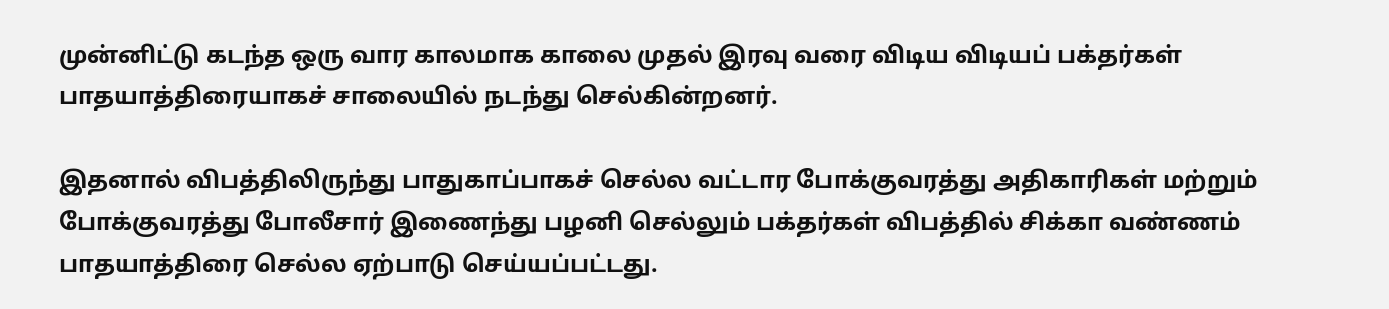முன்னிட்டு கடந்த ஒரு வார காலமாக காலை முதல் இரவு வரை விடிய விடியப் பக்தர்கள் பாதயாத்திரையாகச் சாலையில் நடந்து செல்கின்றனர்.

இதனால் விபத்திலிருந்து பாதுகாப்பாகச் செல்ல வட்டார போக்குவரத்து அதிகாரிகள் மற்றும் போக்குவரத்து போலீசார் இணைந்து பழனி செல்லும் பக்தர்கள் விபத்தில் சிக்கா வண்ணம் பாதயாத்திரை செல்ல ஏற்பாடு செய்யப்பட்டது.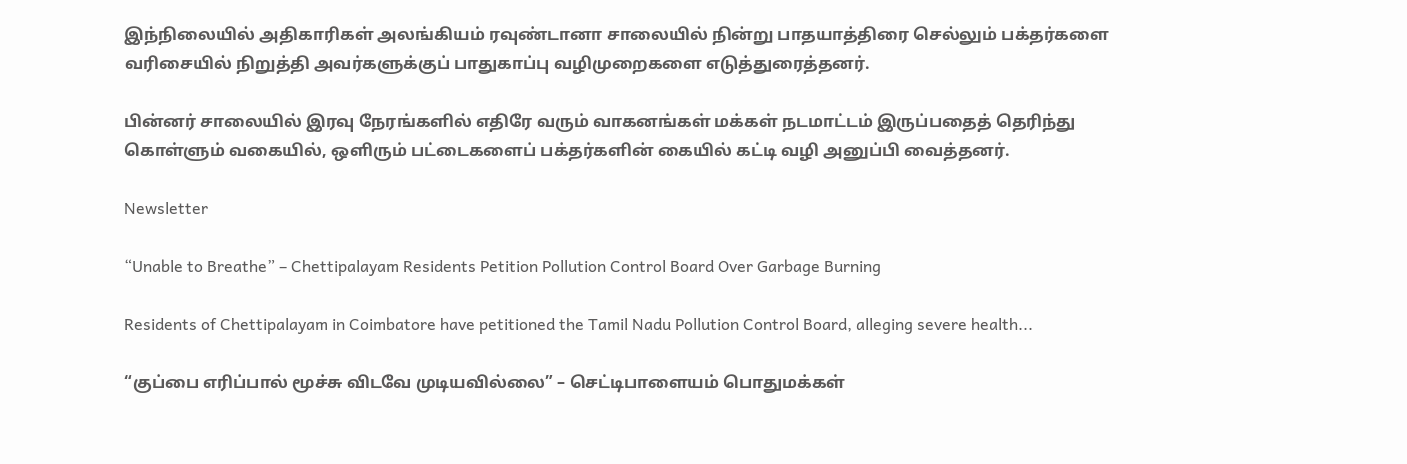இந்நிலையில் அதிகாரிகள் அலங்கியம் ரவுண்டானா சாலையில் நின்று பாதயாத்திரை செல்லும் பக்தர்களை வரிசையில் நிறுத்தி அவர்களுக்குப் பாதுகாப்பு வழிமுறைகளை எடுத்துரைத்தனர்.

பின்னர் சாலையில் இரவு நேரங்களில் எதிரே வரும் வாகனங்கள் மக்கள் நடமாட்டம் இருப்பதைத் தெரிந்து கொள்ளும் வகையில், ஒளிரும் பட்டைகளைப் பக்தர்களின் கையில் கட்டி வழி அனுப்பி வைத்தனர்.

Newsletter

“Unable to Breathe” – Chettipalayam Residents Petition Pollution Control Board Over Garbage Burning

Residents of Chettipalayam in Coimbatore have petitioned the Tamil Nadu Pollution Control Board, alleging severe health...

“குப்பை எரிப்பால் மூச்சு விடவே முடியவில்லை” – செட்டிபாளையம் பொதுமக்கள்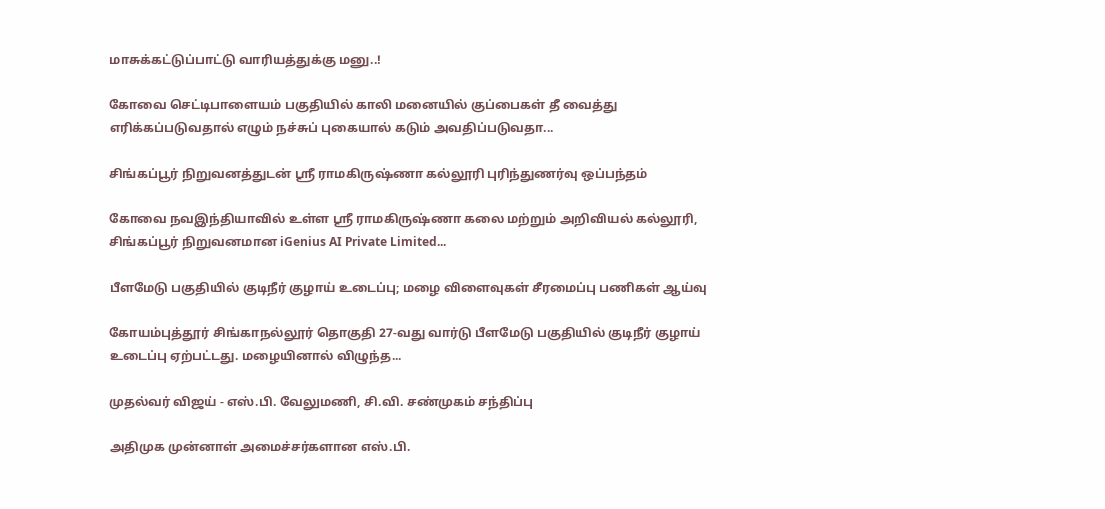மாசுக்கட்டுப்பாட்டு வாரியத்துக்கு மனு..!

கோவை செட்டிபாளையம் பகுதியில் காலி மனையில் குப்பைகள் தீ வைத்து எரிக்கப்படுவதால் எழும் நச்சுப் புகையால் கடும் அவதிப்படுவதா...

சிங்கப்பூர் நிறுவனத்துடன் ஸ்ரீ ராமகிருஷ்ணா கல்லூரி புரிந்துணர்வு ஒப்பந்தம்

கோவை நவஇந்தியாவில் உள்ள ஸ்ரீ ராமகிருஷ்ணா கலை மற்றும் அறிவியல் கல்லூரி, சிங்கப்பூர் நிறுவனமான iGenius AI Private Limited...

பீளமேடு பகுதியில் குடிநீர் குழாய் உடைப்பு; மழை விளைவுகள் சீரமைப்பு பணிகள் ஆய்வு

கோயம்புத்தூர் சிங்காநல்லூர் தொகுதி 27-வது வார்டு பீளமேடு பகுதியில் குடிநீர் குழாய் உடைப்பு ஏற்பட்டது. மழையினால் விழுந்த...

முதல்வர் விஜய் - எஸ்.பி. வேலுமணி, சி.வி. சண்முகம் சந்திப்பு

அதிமுக முன்னாள் அமைச்சர்களான எஸ்.பி.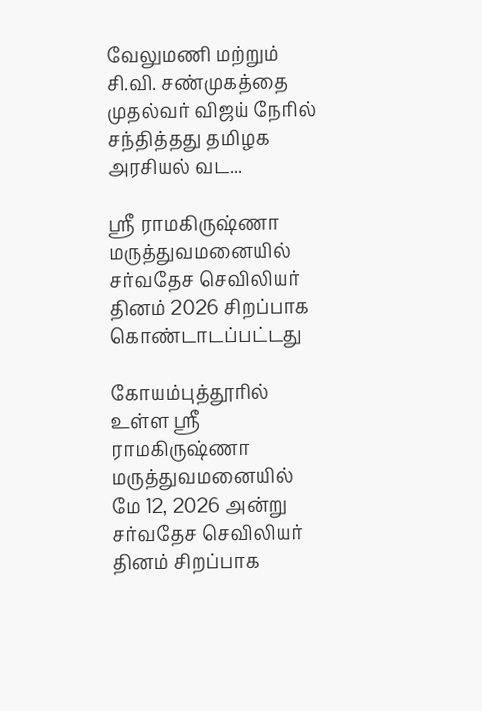வேலுமணி மற்றும் சி.வி. சண்முகத்தை முதல்வர் விஜய் நேரில் சந்தித்தது தமிழக அரசியல் வட...

ஸ்ரீ ராமகிருஷ்ணா மருத்துவமனையில் சர்வதேச செவிலியர் தினம் 2026 சிறப்பாக கொண்டாடப்பட்டது

கோயம்புத்தூரில் உள்ள ஸ்ரீ ராமகிருஷ்ணா மருத்துவமனையில் மே 12, 2026 அன்று சர்வதேச செவிலியர் தினம் சிறப்பாக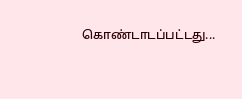கொண்டாடப்பட்டது...